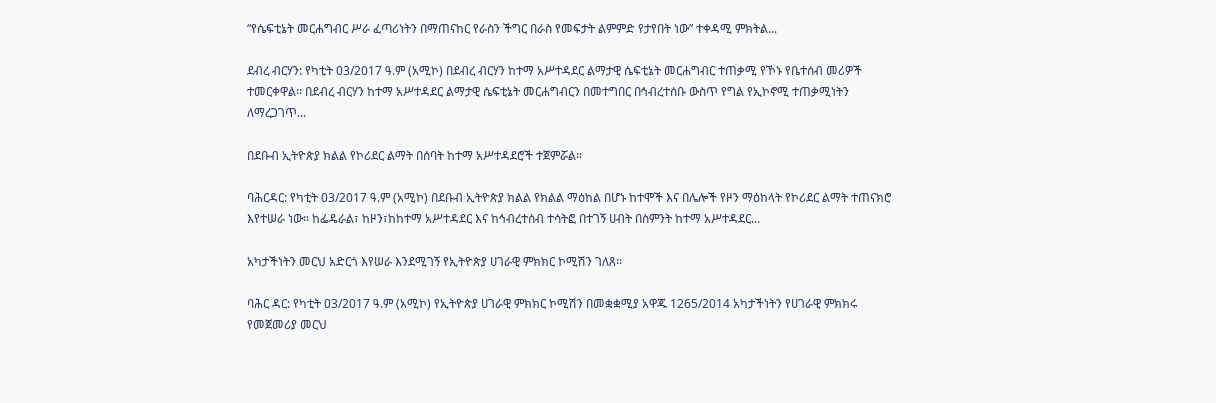“የሴፍቲኔት መርሐግብር ሥራ ፈጣሪነትን በማጠናከር የራስን ችግር በራስ የመፍታት ልምምድ የታየበት ነው” ተቀዳሚ ምክትል...

ደብረ ብርሃን: የካቲት 03/2017 ዓ.ም (አሚኮ) በደብረ ብርሃን ከተማ አሥተዳደር ልማታዊ ሴፍቲኔት መርሐግብር ተጠቃሚ የኾኑ የቤተሰብ መሪዎች ተመርቀዋል፡፡ በደብረ ብርሃን ከተማ አሥተዳደር ልማታዊ ሴፍቲኔት መርሐግብርን በመተግበር በኅብረተሰቡ ውስጥ የግል የኢኮኖሚ ተጠቃሚነትን ለማረጋገጥ...

በደቡብ ኢትዮጵያ ክልል የኮሪደር ልማት በሰባት ከተማ አሥተዳደሮች ተጀምሯል።

ባሕርዳር: የካቲት 03/2017 ዓ.ም (አሚኮ) በደቡብ ኢትዮጵያ ክልል የክልል ማዕከል በሆኑ ከተሞች እና በሌሎች የዞን ማዕከላት የኮሪደር ልማት ተጠናክሮ እየተሠራ ነው። ከፌዴራል፣ ከዞን፣ከከተማ አሥተዳደር እና ከኅብረተሰብ ተሳትፎ በተገኝ ሀብት በስምንት ከተማ አሥተዳደር...

አካታችነትን መርህ አድርጎ እየሠራ እንደሚገኝ የኢትዮጵያ ሀገራዊ ምክክር ኮሚሽን ገለጸ፡፡

ባሕር ዳር: የካቲት 03/2017 ዓ.ም (አሚኮ) የኢትዮጵያ ሀገራዊ ምክክር ኮሚሽን በመቋቋሚያ አዋጁ 1265/2014 አካታችነትን የሀገራዊ ምክክሩ የመጀመሪያ መርህ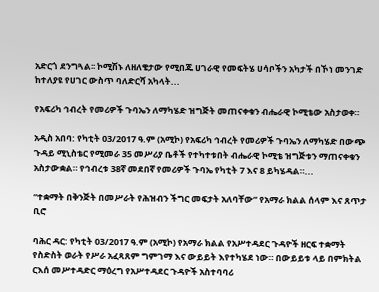አድርጎ ደንግጓል፡፡ ኮሚሽኑ ለዘለቄታው የሚበጁ ሀገራዊ የመፍትሄ ሀሳቦችን አካታች በኾነ መንገድ ከተለያዩ የሀገር ውስጥ ባለድርሻ አካላት...

የአፍሪካ ኅብረት የመሪዎች ጉባኤን ለማካሄድ ዝግጅት መጠናቀቁን ብሔራዊ ኮሚቴው አስታወቀ።

አዲስ አበባ: የካቲት 03/2017 ዓ.ም (አሚኮ) የአፍሪካ ኅብረት የመሪዎች ጉባኤን ለማካሄድ በውጭ ጉዳይ ሚኒስቴር የሚመራ 35 መሥሪያ ቤቶች የተካተቱበት ብሔራዊ ኮሚቴ ዝግጅቱን ማጠናቀቁን አስታውቋል። የኅብረቱ 38ኛ መደበኛ የመሪዎች ጉባኤ የካቲት 7 እና 8 ይካሄዳል።...

“ተቋማት በቅንጅት በመሥራት የሕዝብን ችግር መፍታት አለባቸው” የአማራ ክልል ሰላም እና ጸጥታ ቢሮ

ባሕር ዳር: የካቲት 03/2017 ዓ.ም (አሚኮ) የአማራ ክልል የአሥተዳደር ጉዳዮች ዘርፍ ተቋማት የስድስት ወራት የሥራ አፈጻጸም ግምገማ እና ውይይት እየተካሄደ ነው። በውይይቱ ላይ በምክትል ርእሰ መሥተዳድር ማዕረግ የአሥተዳደር ጉዳዮች አስተባባሪ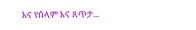እና የሰላም እና ጸጥታ...